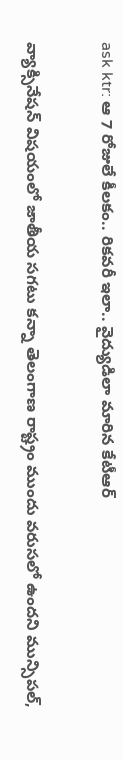ask ktr: ఆ 7 రోజులే కీలకం.. రికవరీ ఇలా.. వైద్యుడిలా మారిన కేటీఆర్

వ్యాక్సినేషన్ విషయంలో జాతీయ సగటు కన్నా తెలంగాణ రాష్ట్రం ముందు వరుసలో ఉందని మున్సిపల్,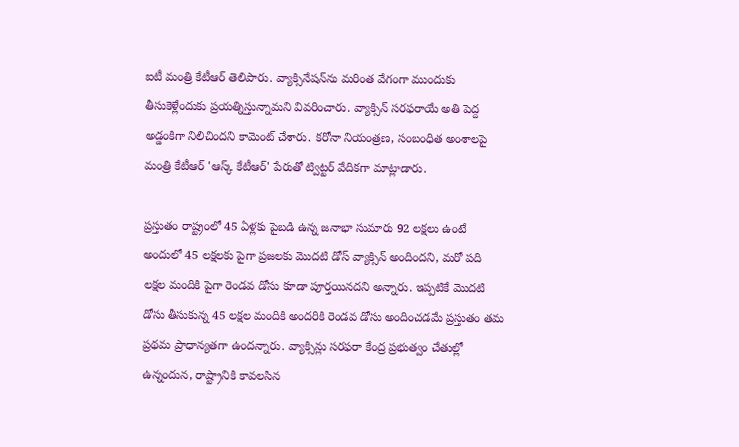ఐటీ మంత్రి కేటీఆర్ తెలిపారు. వ్యాక్సినేషన్‌ను మరింత వేగంగా ముందుకు తీసుకెళ్లేందుకు ప్రయత్నిస్తున్నామని వివరించారు. వ్యాక్సిన్ సరఫరాయే అతి పెద్ద అడ్డంకిగా నిలిచిందని కామెంట్ చేశారు. కరోనా నియంత్రణ, సంబంధిత అంశాలపై మంత్రి కేటీఆర్ 'ఆస్క్ కేటీఆర్' పేరుతో ట్విట్టర్ వేదికగా మాట్లాడారు.

ప్రస్తుతం రాష్ట్రంలో 45 ఏళ్లకు పైబడి ఉన్న జనాభా సుమారు 92 లక్షలు ఉంటే అందులో 45 లక్షలకు పైగా ప్రజలకు మొదటి డోస్ వ్యాక్సిన్ అందిందని, మరో పది లక్షల మందికి పైగా రెండవ డోసు కూడా పూర్తయినదని అన్నారు. ఇప్పటికే మొదటి డోసు తీసుకున్న 45 లక్షల మందికి అందరికి రెండవ డోసు అందించడమే ప్రస్తుతం తమ ప్రథమ ప్రాధాన్యతగా ఉందన్నారు. వ్యాక్సిన్లు సరఫరా కేంద్ర ప్రభుత్వం చేతుల్లో ఉన్నందున, రాష్ట్రానికి కావలసిన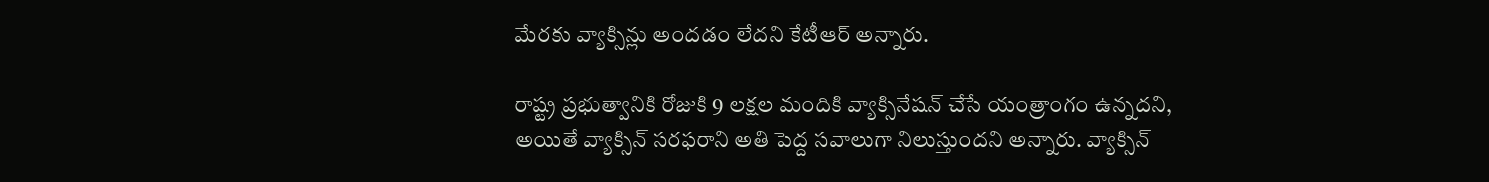మేరకు వ్యాక్సిన్లు అందడం లేదని కేటీఆర్ అన్నారు.

రాష్ట్ర ప్రభుత్వానికి రోజుకి 9 లక్షల మందికి వ్యాక్సినేషన్ చేసే యంత్రాంగం ఉన్నదని, అయితే వ్యాక్సిన్ సరఫరాని అతి పెద్ద సవాలుగా నిలుస్తుందని అన్నారు. వ్యాక్సిన్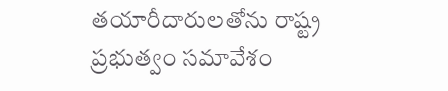తయారీదారులతోను రాష్ట్ర ప్రభుత్వం సమావేశం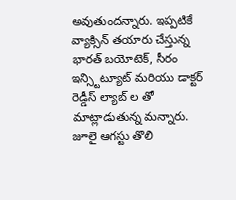అవుతుందన్నారు. ఇప్పటికే వ్యాక్సిన్ తయారు చేస్తున్న భారత్ బయోటెక్, సీరం ఇన్స్టిట్యూట్ మరియు డాక్టర్ రెడ్డీస్ ల్యాబ్ ల తో మాట్లాడుతున్న మన్నారు. జూలై ఆగస్టు తొలి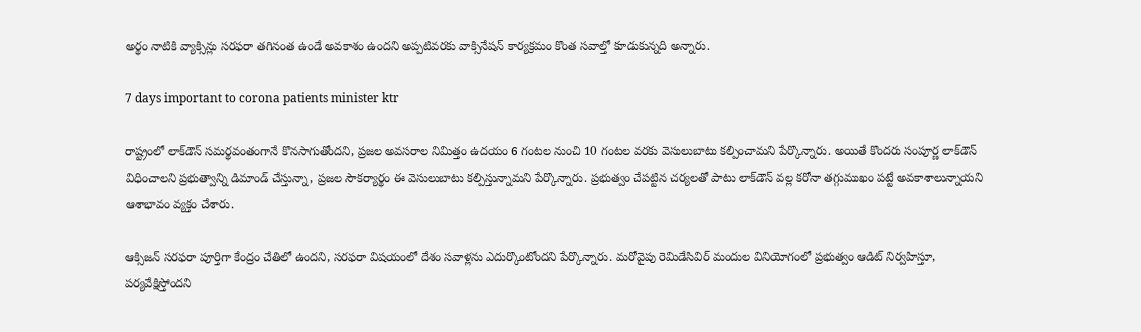అర్థం నాటికి వ్యాక్సిన్లు సరఫరా తగినంత ఉండే అవకాశం ఉందని అప్పటివరకు వాక్సినేషన్ కార్యక్రమం కొంత సవాల్తో కూడుకున్నది అన్నారు.

7 days important to corona patients minister ktr

రాష్ట్రంలో లాక్‌డౌన్ సమర్థవంతంగానే కొనసాగుతోందని, ప్రజల అవసరాల నిమిత్తం ఉదయం 6 గంటల నుంచి 10 గంటల వరకు వెసులుబాటు కల్పించామని పేర్కొన్నారు. అయితే కొందరు సంపూర్ణ లాక్‌డౌన్ విధించాలని ప్రభుత్వాన్ని డిమాండ్ చేస్తున్నా, ప్రజల సౌకర్యార్థం ఈ వెసులుబాటు కల్పిస్తున్నామని పేర్కొన్నారు. ప్రభుత్వం చేపట్టిన చర్యలతో పాటు లాక్‌డౌన్ వల్ల కరోనా తగ్గుముఖం పట్టే అవకాశాలున్నాయని ఆశాభావం వ్యక్తం చేశారు.

ఆక్సిజన్ సరఫరా పూర్తిగా కేంద్రం చేతిలో ఉందని, సరఫరా విషయంలో దేశం సవాళ్లను ఎదుర్కొంటోందని పేర్కొన్నారు. మరోవైపు రెమిడేసివిర్ మందుల వినియోగంలో ప్రభుత్వం ఆడిట్ నిర్వహిస్తూ, పర్యవేక్షిస్తోందని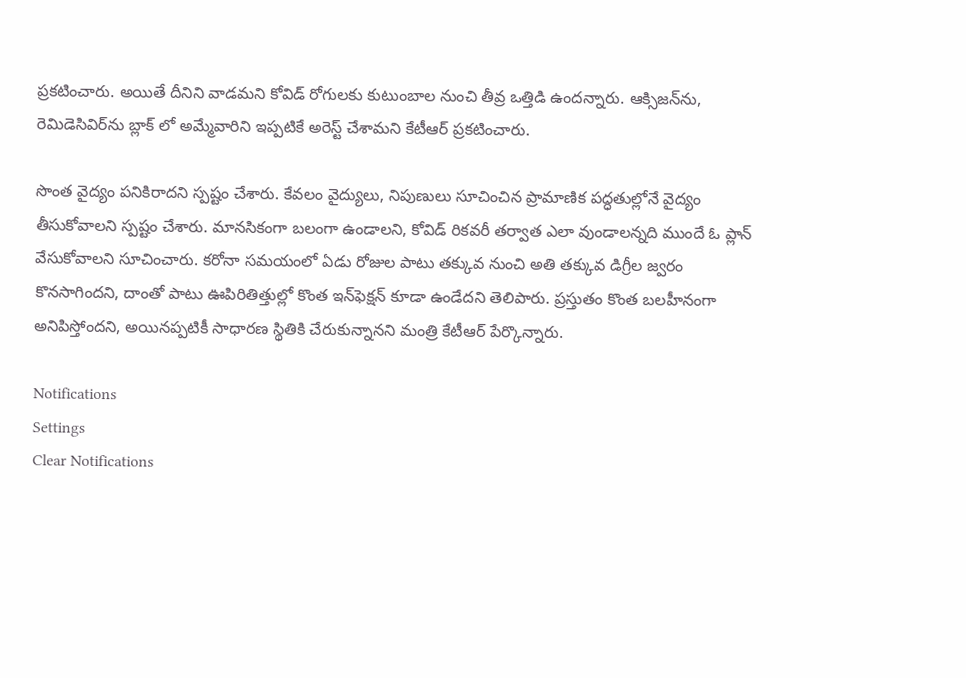ప్రకటించారు. అయితే దీనిని వాడమని కోవిడ్ రోగులకు కుటుంబాల నుంచి తీవ్ర ఒత్తిడి ఉందన్నారు. ఆక్సిజన్‌ను, రెమిడెసివిర్‌ను బ్లాక్ లో అమ్మేవారిని ఇప్పటికే అరెస్ట్ చేశామని కేటీఆర్ ప్రకటించారు.

సొంత వైద్యం పనికిరాదని స్పష్టం చేశారు. కేవలం వైద్యులు, నిపుణులు సూచించిన ప్రామాణిక పద్ధతుల్లోనే వైద్యం తీసుకోవాలని స్పష్టం చేశారు. మానసికంగా బలంగా ఉండాలని, కోవిడ్ రికవరీ తర్వాత ఎలా వుండాలన్నది ముందే ఓ ప్లాన్ వేసుకోవాలని సూచించారు. కరోనా సమయంలో ఏడు రోజుల పాటు తక్కువ నుంచి అతి తక్కువ డిగ్రీల జ్వరం కొనసాగిందని, దాంతో పాటు ఊపిరితిత్తుల్లో కొంత ఇన్‌ఫెక్షన్ కూడా ఉండేదని తెలిపారు. ప్రస్తుతం కొంత బలహీనంగా అనిపిస్తోందని, అయినప్పటికీ సాధారణ స్థితికి చేరుకున్నానని మంత్రి కేటీఆర్ పేర్కొన్నారు.

Notifications
Settings
Clear Notifications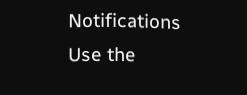Notifications
Use the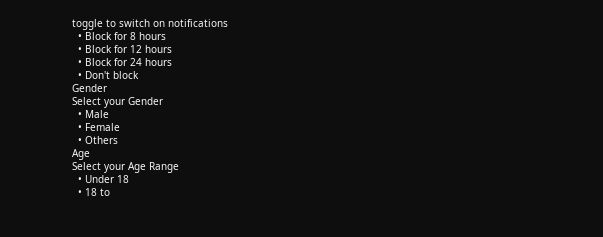toggle to switch on notifications
  • Block for 8 hours
  • Block for 12 hours
  • Block for 24 hours
  • Don't block
Gender
Select your Gender
  • Male
  • Female
  • Others
Age
Select your Age Range
  • Under 18
  • 18 to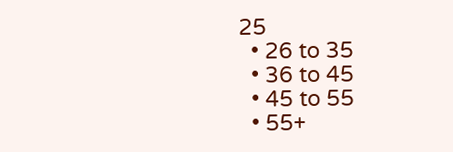25
  • 26 to 35
  • 36 to 45
  • 45 to 55
  • 55+